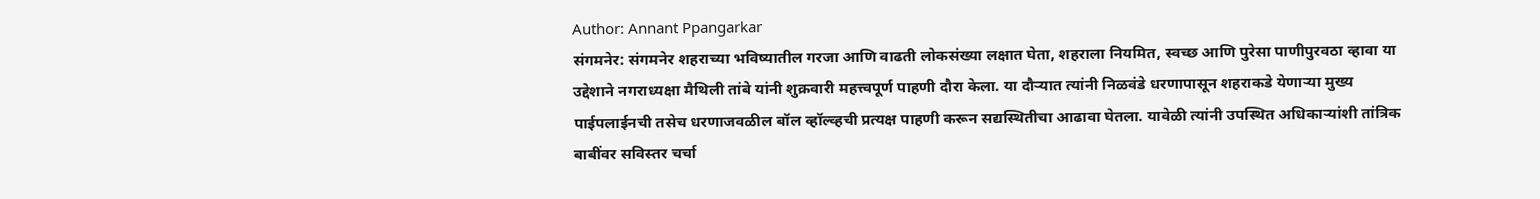Author: Annant Ppangarkar
संगमनेर: संगमनेर शहराच्या भविष्यातील गरजा आणि वाढती लोकसंख्या लक्षात घेता, शहराला नियमित, स्वच्छ आणि पुरेसा पाणीपुरवठा व्हावा या उद्देशाने नगराध्यक्षा मैथिली तांबे यांनी शुक्रवारी महत्त्वपूर्ण पाहणी दौरा केला. या दौऱ्यात त्यांनी निळवंडे धरणापासून शहराकडे येणाऱ्या मुख्य पाईपलाईनची तसेच धरणाजवळील बॉल व्हॉल्व्हची प्रत्यक्ष पाहणी करून सद्यस्थितीचा आढावा घेतला. यावेळी त्यांनी उपस्थित अधिकाऱ्यांशी तांत्रिक बाबींवर सविस्तर चर्चा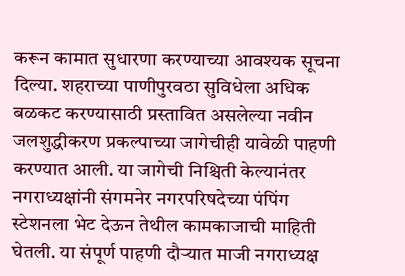करून कामात सुधारणा करण्याच्या आवश्यक सूचना दिल्या. शहराच्या पाणीपुरवठा सुविधेला अधिक बळकट करण्यासाठी प्रस्तावित असलेल्या नवीन जलशुद्धीकरण प्रकल्पाच्या जागेचीही यावेळी पाहणी करण्यात आली. या जागेची निश्चिती केल्यानंतर नगराध्यक्षांनी संगमनेर नगरपरिषदेच्या पंपिंग स्टेशनला भेट देऊन तेथील कामकाजाची माहिती घेतली. या संपूर्ण पाहणी दौऱ्यात माजी नगराध्यक्ष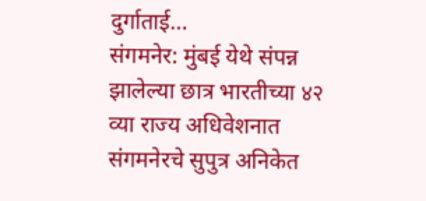दुर्गाताई…
संगमनेर: मुंबई येथे संपन्न झालेल्या छात्र भारतीच्या ४२ व्या राज्य अधिवेशनात संगमनेरचे सुपुत्र अनिकेत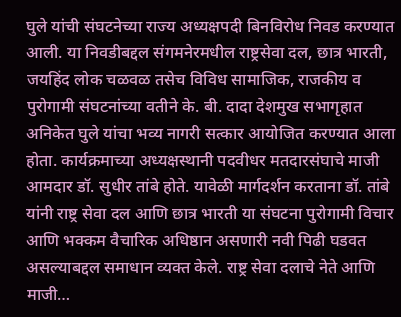घुले यांची संघटनेच्या राज्य अध्यक्षपदी बिनविरोध निवड करण्यात आली. या निवडीबद्दल संगमनेरमधील राष्ट्रसेवा दल, छात्र भारती, जयहिंद लोक चळवळ तसेच विविध सामाजिक, राजकीय व पुरोगामी संघटनांच्या वतीने के. बी. दादा देशमुख सभागृहात अनिकेत घुले यांचा भव्य नागरी सत्कार आयोजित करण्यात आला होता. कार्यक्रमाच्या अध्यक्षस्थानी पदवीधर मतदारसंघाचे माजी आमदार डॉ. सुधीर तांबे होते. यावेळी मार्गदर्शन करताना डॉ. तांबे यांनी राष्ट्र सेवा दल आणि छात्र भारती या संघटना पुरोगामी विचार आणि भक्कम वैचारिक अधिष्ठान असणारी नवी पिढी घडवत असल्याबद्दल समाधान व्यक्त केले. राष्ट्र सेवा दलाचे नेते आणि माजी…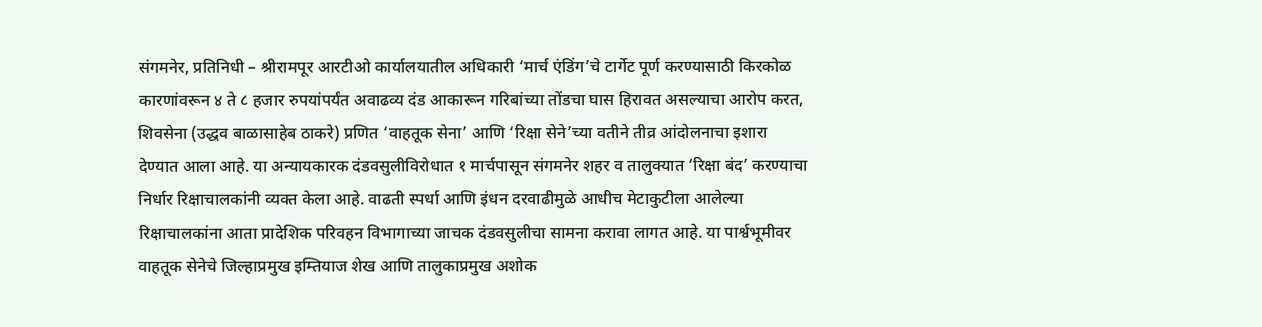संगमनेर, प्रतिनिधी – श्रीरामपूर आरटीओ कार्यालयातील अधिकारी ‘मार्च एंडिंग’चे टार्गेट पूर्ण करण्यासाठी किरकोळ कारणांवरून ४ ते ८ हजार रुपयांपर्यंत अवाढव्य दंड आकारून गरिबांच्या तोंडचा घास हिरावत असल्याचा आरोप करत, शिवसेना (उद्धव बाळासाहेब ठाकरे) प्रणित ‘वाहतूक सेना’ आणि ‘रिक्षा सेने’च्या वतीने तीव्र आंदोलनाचा इशारा देण्यात आला आहे. या अन्यायकारक दंडवसुलीविरोधात १ मार्चपासून संगमनेर शहर व तालुक्यात ‘रिक्षा बंद’ करण्याचा निर्धार रिक्षाचालकांनी व्यक्त केला आहे. वाढती स्पर्धा आणि इंधन दरवाढीमुळे आधीच मेटाकुटीला आलेल्या रिक्षाचालकांना आता प्रादेशिक परिवहन विभागाच्या जाचक दंडवसुलीचा सामना करावा लागत आहे. या पार्श्वभूमीवर वाहतूक सेनेचे जिल्हाप्रमुख इम्तियाज शेख आणि तालुकाप्रमुख अशोक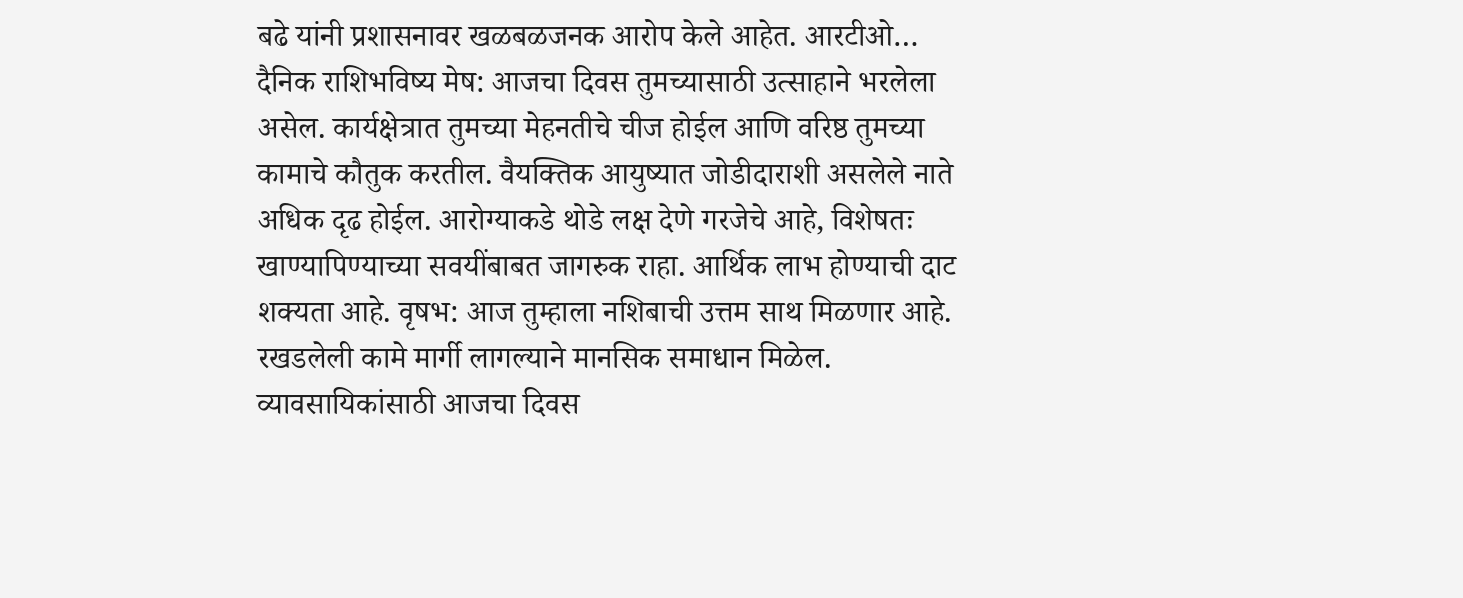बढे यांनी प्रशासनावर खळबळजनक आरोप केले आहेत. आरटीओ…
दैनिक राशिभविष्य मेष: आजचा दिवस तुमच्यासाठी उत्साहाने भरलेला असेल. कार्यक्षेत्रात तुमच्या मेहनतीचे चीज होईल आणि वरिष्ठ तुमच्या कामाचे कौतुक करतील. वैयक्तिक आयुष्यात जोडीदाराशी असलेले नाते अधिक दृढ होईल. आरोग्याकडे थोडे लक्ष देणे गरजेचे आहे, विशेषतः खाण्यापिण्याच्या सवयींबाबत जागरुक राहा. आर्थिक लाभ होण्याची दाट शक्यता आहे. वृषभ: आज तुम्हाला नशिबाची उत्तम साथ मिळणार आहे. रखडलेली कामे मार्गी लागल्याने मानसिक समाधान मिळेल. व्यावसायिकांसाठी आजचा दिवस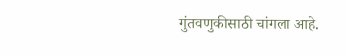गुंतवणुकीसाठी चांगला आहे.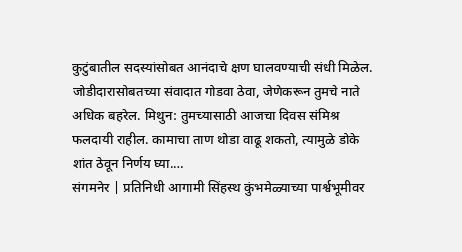कुटुंबातील सदस्यांसोबत आनंदाचे क्षण घालवण्याची संधी मिळेल. जोडीदारासोबतच्या संवादात गोडवा ठेवा, जेणेकरून तुमचे नाते अधिक बहरेल. मिथुन: तुमच्यासाठी आजचा दिवस संमिश्र फलदायी राहील. कामाचा ताण थोडा वाढू शकतो, त्यामुळे डोके शांत ठेवून निर्णय घ्या.…
संगमनेर | प्रतिनिधी आगामी सिंहस्थ कुंभमेळ्याच्या पार्श्वभूमीवर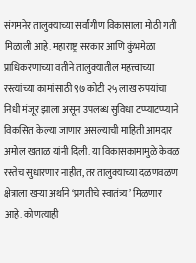संगमनेर तालुक्याच्या सर्वांगीण विकासाला मोठी गती मिळाली आहे. महाराष्ट्र सरकार आणि कुंभमेळा प्राधिकरणाच्या वतीने तालुक्यातील महत्त्वाच्या रस्त्यांच्या कामांसाठी ९७ कोटी २५ लाख रुपयांचा निधी मंजूर झाला असून उपलब्ध सुविधा टप्प्याटप्प्याने विकसित केल्या जाणार असल्याची माहिती आमदार अमोल खताळ यांनी दिली. या विकासकामामुळे केवळ रस्तेच सुधारणार नाहीत, तर तालुक्याच्या दळणवळण क्षेत्राला खऱ्या अर्थाने ‘प्रगतीचे स्वातंत्र्य’ मिळणार आहे. कोणत्याही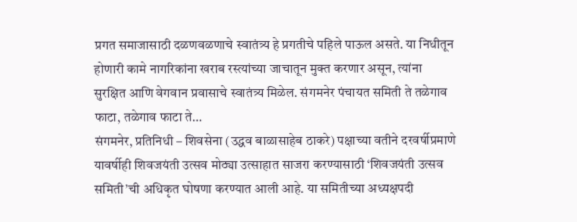प्रगत समाजासाठी दळणवळणाचे स्वातंत्र्य हे प्रगतीचे पहिले पाऊल असते. या निधीतून होणारी कामे नागरिकांना खराब रस्त्यांच्या जाचातून मुक्त करणार असून, त्यांना सुरक्षित आणि वेगवान प्रवासाचे स्वातंत्र्य मिळेल. संगमनेर पंचायत समिती ते तळेगाव फाटा, तळेगाव फाटा ते…
संगमनेर, प्रतिनिधी – शिवसेना (उद्धव बाळासाहेब ठाकरे) पक्षाच्या वतीने दरवर्षीप्रमाणे यावर्षीही शिवजयंती उत्सव मोठ्या उत्साहात साजरा करण्यासाठी ‘शिवजयंती उत्सव समिती’ची अधिकृत घोषणा करण्यात आली आहे. या समितीच्या अध्यक्षपदी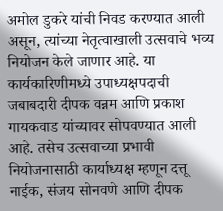अमोल डुकरे यांची निवड करण्यात आली असून, त्यांच्या नेतृत्वाखाली उत्सवाचे भव्य नियोजन केले जाणार आहे. या कार्यकारिणीमध्ये उपाध्यक्षपदाची जबाबदारी दीपक वन्नम आणि प्रकाश गायकवाड यांच्यावर सोपवण्यात आली आहे. तसेच उत्सवाच्या प्रभावी नियोजनासाठी कार्याध्यक्ष म्हणून दत्तू नाईक, संजय सोनवणे आणि दीपक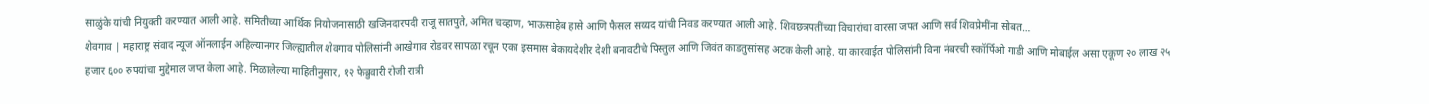साळुंके यांची नियुक्ती करण्यात आली आहे. समितीच्या आर्थिक नियोजनासाठी खजिनदारपदी राजू सातपुते, अमित चव्हाण, भाऊसाहेब हासे आणि फैसल सय्यद यांची निवड करण्यात आली आहे. शिवछत्रपतींच्या विचारांचा वारसा जपत आणि सर्व शिवप्रेमींना सोबत…
शेवगाव | महाराष्ट्र संवाद न्यूज ऑनलाईन अहिल्यानगर जिल्ह्यातील शेवगाव पोलिसांनी आखेगाव रोडवर सापळा रचून एका इसमास बेकायदेशीर देशी बनावटीचे पिस्तुल आणि जिवंत काडतुसांसह अटक केली आहे. या कारवाईत पोलिसांनी विना नंबरची स्कॉर्पिओ गाडी आणि मोबाईल असा एकूण २० लाख २५ हजार ६०० रुपयांचा मुद्देमाल जप्त केला आहे. मिळालेल्या माहितीनुसार, १२ फेब्रुवारी रोजी रात्री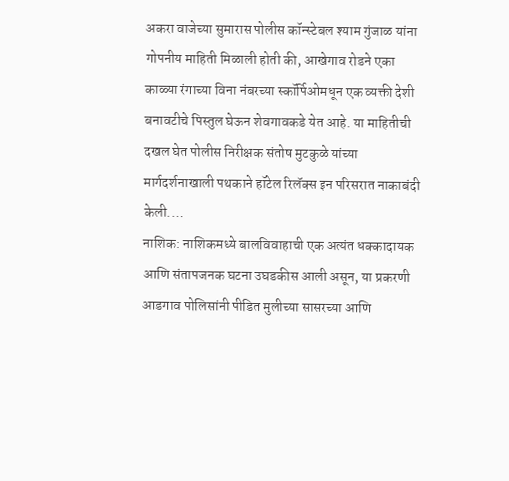अकरा वाजेच्या सुमारास पोलीस कॉन्स्टेबल श्याम गुंजाळ यांना गोपनीय माहिती मिळाली होती की, आखेगाव रोडने एका काळ्या रंगाच्या विना नंबरच्या स्कॉर्पिओमधून एक व्यक्ती देशी बनावटीचे पिस्तुल घेऊन शेवगावकडे येत आहे. या माहितीची दखल घेत पोलीस निरीक्षक संतोष मुटकुळे यांच्या मार्गदर्शनाखाली पथकाने हॉटेल रिलॅक्स इन परिसरात नाकाबंदी केली.…
नाशिक: नाशिकमध्ये बालविवाहाची एक अत्यंत धक्कादायक आणि संतापजनक घटना उघडकीस आली असून, या प्रकरणी आडगाव पोलिसांनी पीडित मुलीच्या सासरच्या आणि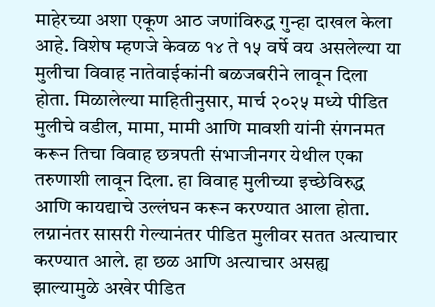माहेरच्या अशा एकूण आठ जणांविरुद्ध गुन्हा दाखल केला आहे. विशेष म्हणजे केवळ १४ ते १५ वर्षे वय असलेल्या या मुलीचा विवाह नातेवाईकांनी बळजबरीने लावून दिला होता. मिळालेल्या माहितीनुसार, मार्च २०२५ मध्ये पीडित मुलीचे वडील, मामा, मामी आणि मावशी यांनी संगनमत करून तिचा विवाह छत्रपती संभाजीनगर येथील एका तरुणाशी लावून दिला. हा विवाह मुलीच्या इच्छेविरुद्ध आणि कायद्याचे उल्लंघन करून करण्यात आला होता. लग्नानंतर सासरी गेल्यानंतर पीडित मुलीवर सतत अत्याचार करण्यात आले. हा छळ आणि अत्याचार असह्य झाल्यामुळे अखेर पीडित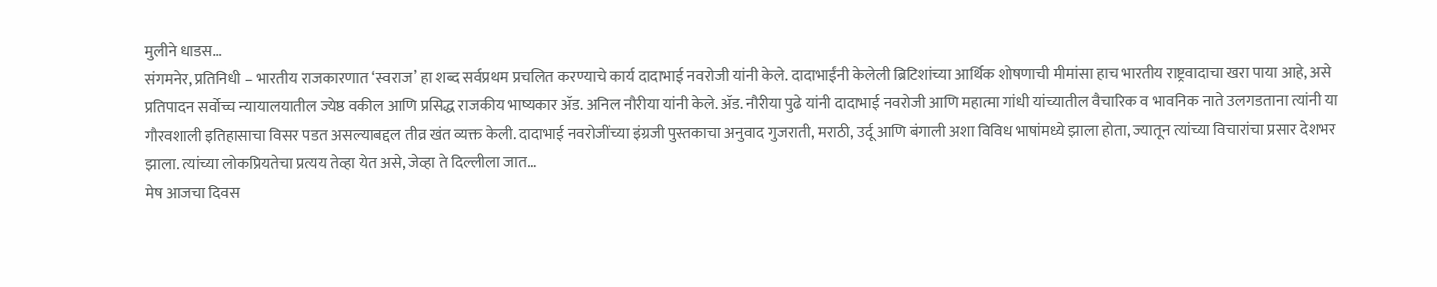मुलीने धाडस…
संगमनेर, प्रतिनिधी – भारतीय राजकारणात ‘स्वराज’ हा शब्द सर्वप्रथम प्रचलित करण्याचे कार्य दादाभाई नवरोजी यांनी केले. दादाभाईंनी केलेली ब्रिटिशांच्या आर्थिक शोषणाची मीमांसा हाच भारतीय राष्ट्रवादाचा खरा पाया आहे, असे प्रतिपादन सर्वोच्च न्यायालयातील ज्येष्ठ वकील आणि प्रसिद्ध राजकीय भाष्यकार ॲड. अनिल नौरीया यांनी केले. ॲड. नौरीया पुढे यांनी दादाभाई नवरोजी आणि महात्मा गांधी यांच्यातील वैचारिक व भावनिक नाते उलगडताना त्यांनी या गौरवशाली इतिहासाचा विसर पडत असल्याबद्दल तीव्र खंत व्यक्त केली. दादाभाई नवरोजींच्या इंग्रजी पुस्तकाचा अनुवाद गुजराती, मराठी, उर्दू आणि बंगाली अशा विविध भाषांमध्ये झाला होता, ज्यातून त्यांच्या विचारांचा प्रसार देशभर झाला. त्यांच्या लोकप्रियतेचा प्रत्यय तेव्हा येत असे, जेव्हा ते दिल्लीला जात…
मेष आजचा दिवस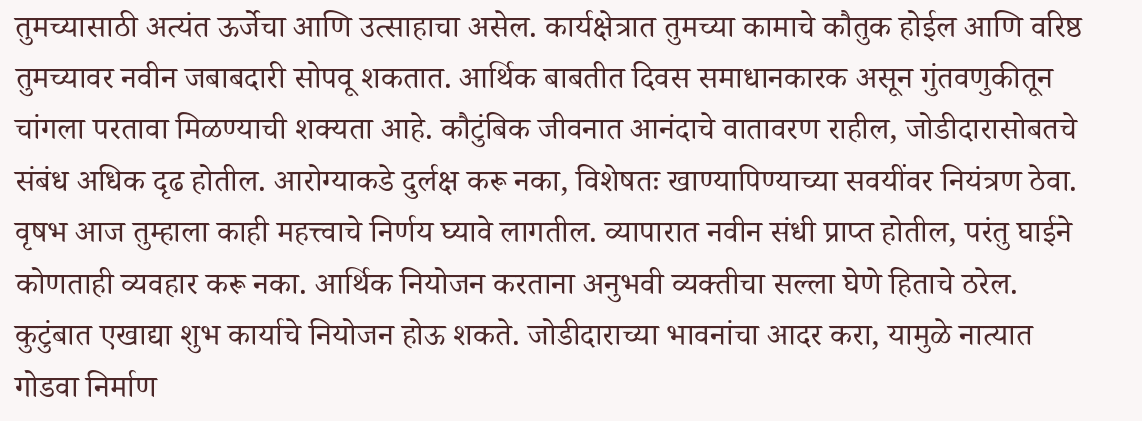तुमच्यासाठी अत्यंत ऊर्जेचा आणि उत्साहाचा असेल. कार्यक्षेत्रात तुमच्या कामाचे कौतुक होईल आणि वरिष्ठ तुमच्यावर नवीन जबाबदारी सोपवू शकतात. आर्थिक बाबतीत दिवस समाधानकारक असून गुंतवणुकीतून चांगला परतावा मिळण्याची शक्यता आहे. कौटुंबिक जीवनात आनंदाचे वातावरण राहील, जोडीदारासोबतचे संबंध अधिक दृढ होतील. आरोग्याकडे दुर्लक्ष करू नका, विशेषतः खाण्यापिण्याच्या सवयींवर नियंत्रण ठेवा. वृषभ आज तुम्हाला काही महत्त्वाचे निर्णय घ्यावे लागतील. व्यापारात नवीन संधी प्राप्त होतील, परंतु घाईने कोणताही व्यवहार करू नका. आर्थिक नियोजन करताना अनुभवी व्यक्तीचा सल्ला घेणे हिताचे ठरेल. कुटुंबात एखाद्या शुभ कार्याचे नियोजन होऊ शकते. जोडीदाराच्या भावनांचा आदर करा, यामुळे नात्यात गोडवा निर्माण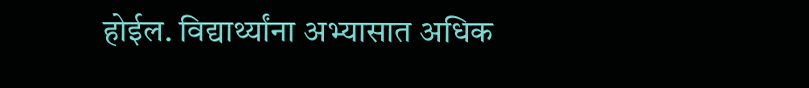होईल. विद्यार्थ्यांना अभ्यासात अधिक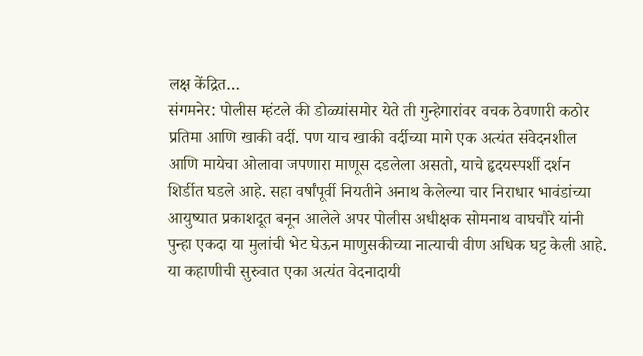लक्ष केंद्रित…
संगमनेर: पोलीस म्हंटले की डोळ्यांसमोर येते ती गुन्हेगारांवर वचक ठेवणारी कठोर प्रतिमा आणि खाकी वर्दी. पण याच खाकी वर्दीच्या मागे एक अत्यंत संवेदनशील आणि मायेचा ओलावा जपणारा माणूस दडलेला असतो, याचे हृदयस्पर्शी दर्शन शिर्डीत घडले आहे. सहा वर्षांपूर्वी नियतीने अनाथ केलेल्या चार निराधार भावंडांच्या आयुष्यात प्रकाशदूत बनून आलेले अपर पोलीस अधीक्षक सोमनाथ वाघचौरे यांनी पुन्हा एकदा या मुलांची भेट घेऊन माणुसकीच्या नात्याची वीण अधिक घट्ट केली आहे. या कहाणीची सुरुवात एका अत्यंत वेदनादायी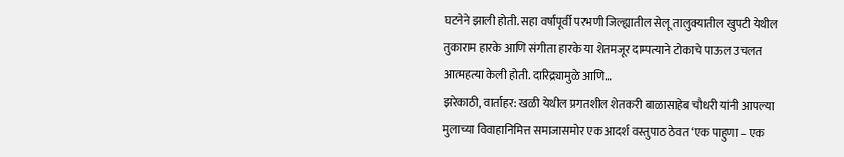घटनेने झाली होती. सहा वर्षांपूर्वी परभणी जिल्ह्यातील सेलू तालुक्यातील खुपटी येथील तुकाराम हारके आणि संगीता हारके या शेतमजूर दाम्पत्याने टोकाचे पाऊल उचलत आत्महत्या केली होती. दारिद्र्यामुळे आणि…
झरेकाठी, वार्ताहर: खळी येथील प्रगतशील शेतकरी बाळासाहेब चौधरी यांनी आपल्या मुलाच्या विवाहानिमित्त समाजासमोर एक आदर्श वस्तुपाठ ठेवत ‘एक पाहुणा – एक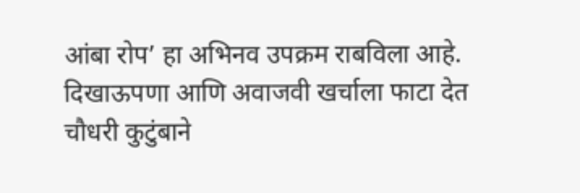आंबा रोप’ हा अभिनव उपक्रम राबविला आहे. दिखाऊपणा आणि अवाजवी खर्चाला फाटा देत चौधरी कुटुंबाने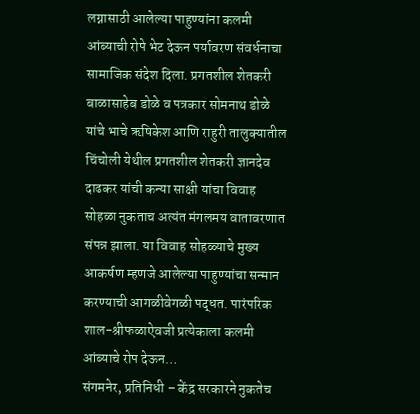लग्नासाठी आलेल्या पाहुण्यांना कलमी आंब्याची रोपे भेट देऊन पर्यावरण संवर्धनाचा सामाजिक संदेश दिला. प्रगतशील शेतकरी बाळासाहेब डोळे व पत्रकार सोमनाथ डोळे यांचे भाचे ऋषिकेश आणि राहुरी तालुक्यातील चिंचोली येथील प्रगतशील शेतकरी ज्ञानदेव दाढकर यांची कन्या साक्षी यांचा विवाह सोहळा नुकताच अत्यंत मंगलमय वातावरणात संपन्न झाला. या विवाह सोहळ्याचे मुख्य आकर्षण म्हणजे आलेल्या पाहुण्यांचा सन्मान करण्याची आगळीवेगळी पद्धत. पारंपरिक शाल-श्रीफळाऐवजी प्रत्येकाला कलमी आंब्याचे रोप देऊन…
संगमनेर, प्रतिनिधी – केंद्र सरकारने नुकतेच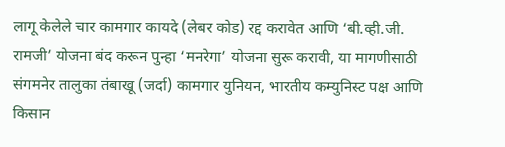लागू केलेले चार कामगार कायदे (लेबर कोड) रद्द करावेत आणि ‘बी.व्ही.जी. रामजी’ योजना बंद करून पुन्हा ‘मनरेगा’ योजना सुरू करावी, या मागणीसाठी संगमनेर तालुका तंबाखू (जर्दा) कामगार युनियन, भारतीय कम्युनिस्ट पक्ष आणि किसान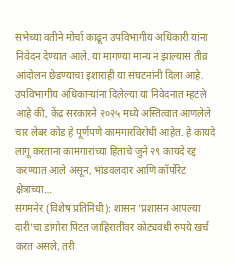सभेच्या वतीने मोर्चा काढून उपविभागीय अधिकारी यांना निवेदन देण्यात आले. या मागण्या मान्य न झाल्यास तीव्र आंदोलन छेडण्याचा इशाराही या संघटनांनी दिला आहे. उपविभागीय अधिकाऱ्यांना दिलेल्या या निवेदनात म्हटले आहे की, केंद्र सरकारने २०२५ मध्ये अस्तित्वात आणलेले चार लेबर कोड हे पूर्णपणे कामगारविरोधी आहेत. हे कायदे लागू करताना कामगारांच्या हिताचे जुने २९ कायदे रद्द करण्यात आले असून, भांडवलदार आणि कॉर्पोरेट क्षेत्राच्या…
संगमनेर (विशेष प्रतिनिधी): शासन ‘प्रशासन आपल्या दारी’चा डांगोरा पिटत जाहिरातींवर कोट्यवधी रुपये खर्च करत असले, तरी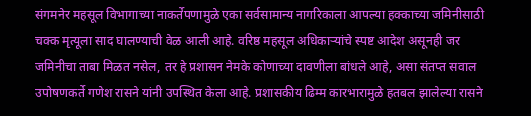संगमनेर महसूल विभागाच्या नाकर्तेपणामुळे एका सर्वसामान्य नागरिकाला आपल्या हक्काच्या जमिनीसाठी चक्क मृत्यूला साद घालण्याची वेळ आली आहे. वरिष्ठ महसूल अधिकाऱ्यांचे स्पष्ट आदेश असूनही जर जमिनीचा ताबा मिळत नसेल, तर हे प्रशासन नेमके कोणाच्या दावणीला बांधले आहे, असा संतप्त सवाल उपोषणकर्ते गणेश रासने यांनी उपस्थित केला आहे. प्रशासकीय ढिम्म कारभारामुळे हतबल झालेल्या रासने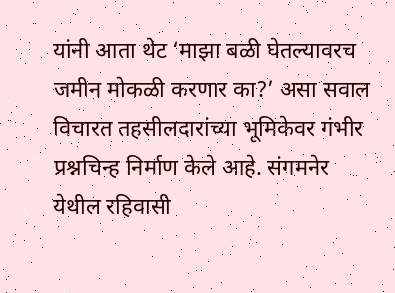यांनी आता थेट ‘माझा बळी घेतल्यावरच जमीन मोकळी करणार का?’ असा सवाल विचारत तहसीलदारांच्या भूमिकेवर गंभीर प्रश्नचिन्ह निर्माण केले आहे. संगमनेर येथील रहिवासी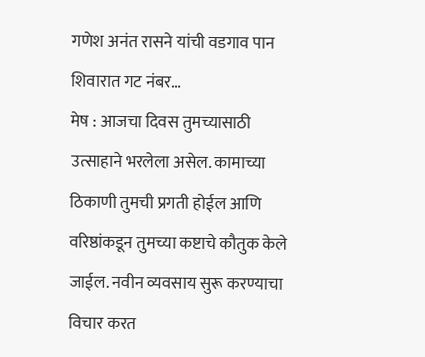गणेश अनंत रासने यांची वडगाव पान शिवारात गट नंबर…
मेष : आजचा दिवस तुमच्यासाठी उत्साहाने भरलेला असेल. कामाच्या ठिकाणी तुमची प्रगती होईल आणि वरिष्ठांकडून तुमच्या कष्टाचे कौतुक केले जाईल. नवीन व्यवसाय सुरू करण्याचा विचार करत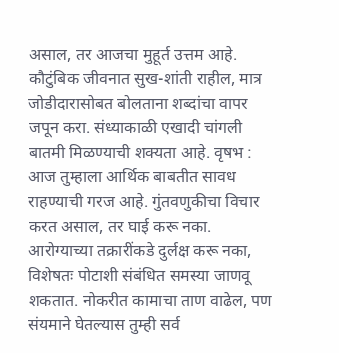असाल, तर आजचा मुहूर्त उत्तम आहे. कौटुंबिक जीवनात सुख-शांती राहील, मात्र जोडीदारासोबत बोलताना शब्दांचा वापर जपून करा. संध्याकाळी एखादी चांगली बातमी मिळण्याची शक्यता आहे. वृषभ : आज तुम्हाला आर्थिक बाबतीत सावध राहण्याची गरज आहे. गुंतवणुकीचा विचार करत असाल, तर घाई करू नका. आरोग्याच्या तक्रारींकडे दुर्लक्ष करू नका, विशेषतः पोटाशी संबंधित समस्या जाणवू शकतात. नोकरीत कामाचा ताण वाढेल, पण संयमाने घेतल्यास तुम्ही सर्व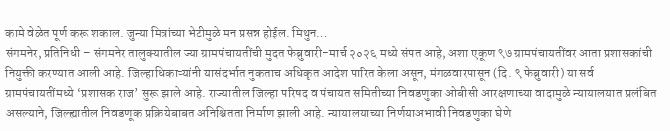कामे वेळेत पूर्ण करू शकाल. जुन्या मित्रांच्या भेटीमुळे मन प्रसन्न होईल. मिथुन…
संगमनेर, प्रतिनिधी – संगमनेर तालुक्यातील ज्या ग्रामपंचायतींची मुदत फेब्रुवारी-मार्च २०२६ मध्ये संपत आहे, अशा एकूण ९७ ग्रामपंचायतींवर आता प्रशासकांची नियुक्ती करण्यात आली आहे. जिल्हाधिकाऱ्यांनी यासंदर्भात नुकताच अधिकृत आदेश पारित केला असून, मंगळवारपासून (दि. ९ फेब्रुवारी) या सर्व ग्रामपंचायतींमध्ये ‘प्रशासक राज’ सुरू झाले आहे. राज्यातील जिल्हा परिषद व पंचायत समितीच्या निवडणुका ओबीसी आरक्षणाच्या वादामुळे न्यायालयात प्रलंबित असल्याने, जिल्ह्यातील निवडणूक प्रक्रियेबाबत अनिश्चितता निर्माण झाली आहे. न्यायालयाच्या निर्णयाअभावी निवडणुका घेणे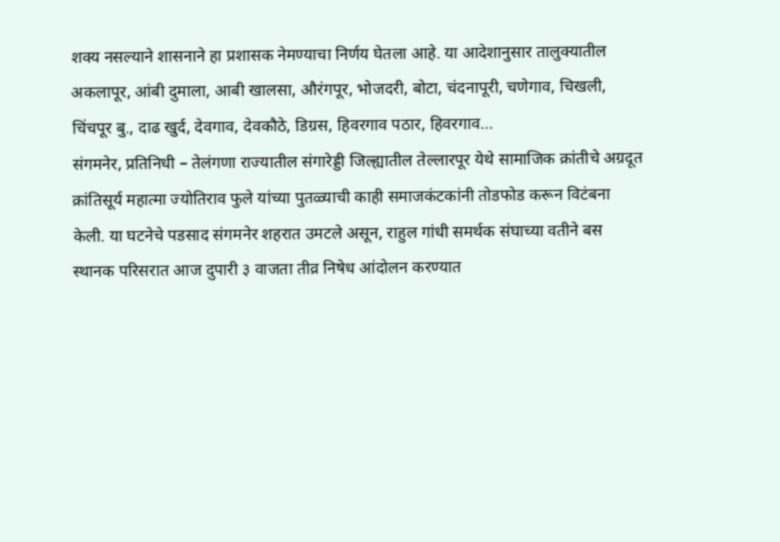शक्य नसल्याने शासनाने हा प्रशासक नेमण्याचा निर्णय घेतला आहे. या आदेशानुसार तालुक्यातील अकलापूर, आंबी दुमाला, आबी खालसा, औरंगपूर, भोजदरी, बोटा, चंदनापूरी, चणेगाव, चिखली, चिंचपूर बु., दाढ खुर्द, देवगाव, देवकौठे, डिग्रस, हिवरगाव पठार, हिवरगाव…
संगमनेर, प्रतिनिधी – तेलंगणा राज्यातील संगारेड्डी जिल्ह्यातील तेल्लारपूर येथे सामाजिक क्रांतीचे अग्रदूत क्रांतिसूर्य महात्मा ज्योतिराव फुले यांच्या पुतळ्याची काही समाजकंटकांनी तोडफोड करून विटंबना केली. या घटनेचे पडसाद संगमनेर शहरात उमटले असून, राहुल गांधी समर्थक संघाच्या वतीने बस स्थानक परिसरात आज दुपारी ३ वाजता तीव्र निषेध आंदोलन करण्यात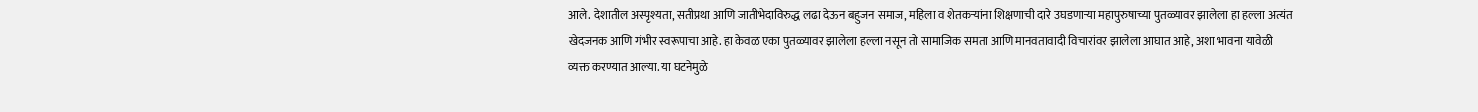आले. देशातील अस्पृश्यता, सतीप्रथा आणि जातीभेदाविरुद्ध लढा देऊन बहुजन समाज, महिला व शेतकऱ्यांना शिक्षणाची दारे उघडणाऱ्या महापुरुषाच्या पुतळ्यावर झालेला हा हल्ला अत्यंत खेदजनक आणि गंभीर स्वरूपाचा आहे. हा केवळ एका पुतळ्यावर झालेला हल्ला नसून तो सामाजिक समता आणि मानवतावादी विचारांवर झालेला आघात आहे, अशा भावना यावेळी व्यक्त करण्यात आल्या. या घटनेमुळे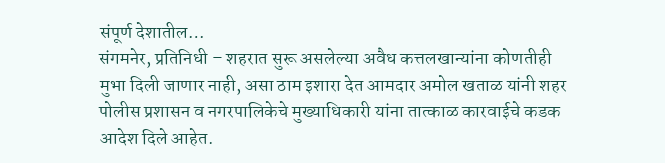संपूर्ण देशातील…
संगमनेर, प्रतिनिधी – शहरात सुरू असलेल्या अवैध कत्तलखान्यांना कोणतीही मुभा दिली जाणार नाही, असा ठाम इशारा देत आमदार अमोल खताळ यांनी शहर पोलीस प्रशासन व नगरपालिकेचे मुख्याधिकारी यांना तात्काळ कारवाईचे कडक आदेश दिले आहेत.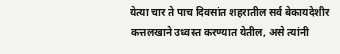येत्या चार ते पाच दिवसांत शहरातील सर्व बेकायदेशीर कत्तलखाने उध्वस्त करण्यात येतील, असे त्यांनी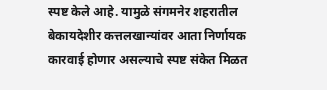स्पष्ट केले आहे. यामुळे संगमनेर शहरातील बेकायदेशीर कत्तलखान्यांवर आता निर्णायक कारवाई होणार असल्याचे स्पष्ट संकेत मिळत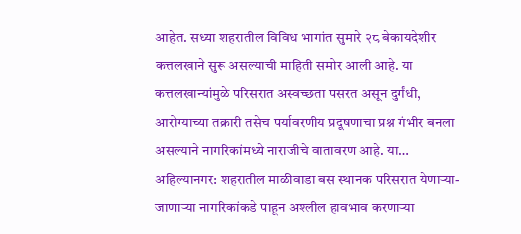आहेत. सध्या शहरातील विविध भागांत सुमारे २८ बेकायदेशीर कत्तलखाने सुरू असल्याची माहिती समोर आली आहे. या कत्तलखान्यांमुळे परिसरात अस्वच्छता पसरत असून दुर्गंधी, आरोग्याच्या तक्रारी तसेच पर्यावरणीय प्रदूषणाचा प्रश्न गंभीर बनला असल्याने नागरिकांमध्ये नाराजीचे वातावरण आहे. या…
अहिल्यानगर: शहरातील माळीवाडा बस स्थानक परिसरात येणाऱ्या-जाणाऱ्या नागरिकांकडे पाहून अश्लील हावभाव करणाऱ्या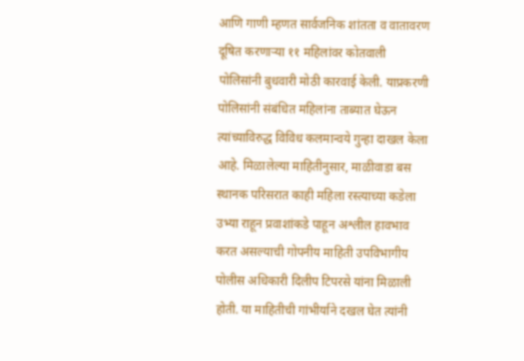आणि गाणी म्हणत सार्वजनिक शांतता व वातावरण दूषित करणाऱ्या ११ महिलांवर कोतवाली पोलिसांनी बुधवारी मोठी कारवाई केली. याप्रकरणी पोलिसांनी संबंधित महिलांना ताब्यात घेऊन त्यांच्याविरुद्ध विविध कलमान्वये गुन्हा दाखल केला आहे. मिळालेल्या माहितीनुसार, माळीवाडा बस स्थानक परिसरात काही महिला रस्त्याच्या कडेला उभ्या राहून प्रवाशांकडे पाहून अश्लील हावभाव करत असल्याची गोपनीय माहिती उपविभागीय पोलीस अधिकारी दिलीप टिपरसे यांना मिळाली होती. या माहितीची गांभीर्याने दखल घेत त्यांनी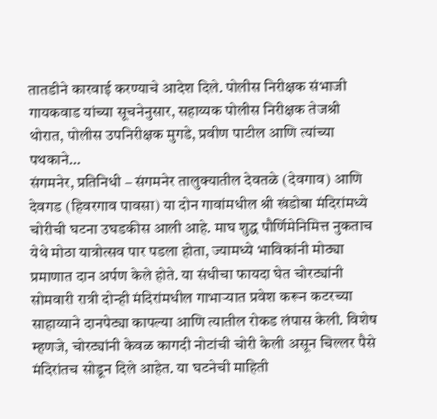तातडीने कारवाई करण्याचे आदेश दिले. पोलीस निरीक्षक संभाजी गायकवाड यांच्या सूचनेनुसार, सहाय्यक पोलीस निरीक्षक तेजश्री थोरात, पोलीस उपनिरीक्षक मुगडे, प्रवीण पाटील आणि त्यांच्या पथकाने…
संगमनेर, प्रतिनिधी – संगमनेर तालुक्यातील देवतळे (देवगाव) आणि देवगड (हिवरगाव पावसा) या दोन गावांमधील श्री खंडोबा मंदिरांमध्ये चोरीची घटना उघडकीस आली आहे. माघ शुद्ध पौर्णिमेनिमित्त नुकताच येथे मोठा यात्रोत्सव पार पडला होता, ज्यामध्ये भाविकांनी मोठ्या प्रमाणात दान अर्पण केले होते. या संधीचा फायदा घेत चोरट्यांनी सोमवारी रात्री दोन्ही मंदिरांमधील गाभाऱ्यात प्रवेश करून कटरच्या साहाय्याने दानपेट्या कापल्या आणि त्यातील रोकड लंपास केली. विशेष म्हणजे, चोरट्यांनी केवळ कागदी नोटांची चोरी केली असून चिल्लर पैसे मंदिरांतच सोडून दिले आहेत. या घटनेची माहिती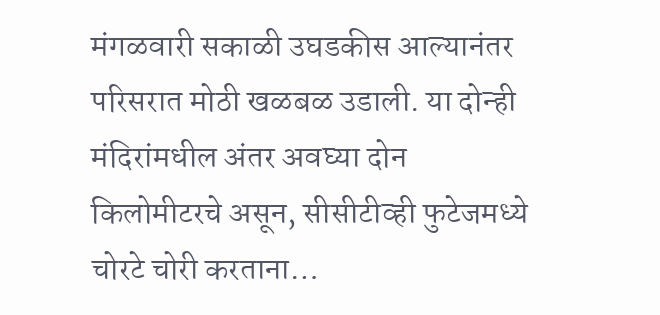मंगळवारी सकाळी उघडकीस आल्यानंतर परिसरात मोठी खळबळ उडाली. या दोन्ही मंदिरांमधील अंतर अवघ्या दोन किलोमीटरचे असून, सीसीटीव्ही फुटेजमध्ये चोरटे चोरी करताना…